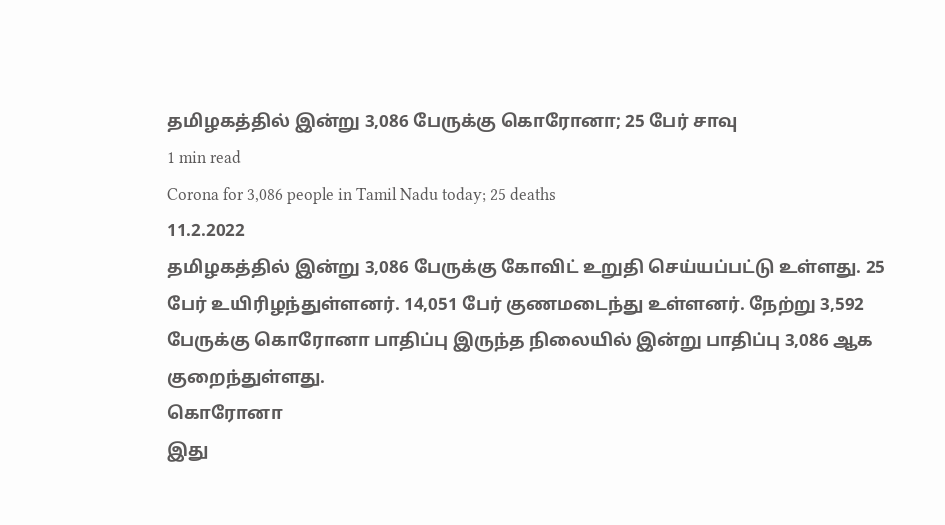தமிழகத்தில் இன்று 3,086 பேருக்கு கொரோனா; 25 பேர் சாவு
1 min read
Corona for 3,086 people in Tamil Nadu today; 25 deaths
11.2.2022
தமிழகத்தில் இன்று 3,086 பேருக்கு கோவிட் உறுதி செய்யப்பட்டு உள்ளது. 25 பேர் உயிரிழந்துள்ளனர். 14,051 பேர் குணமடைந்து உள்ளனர். நேற்று 3,592 பேருக்கு கொரோனா பாதிப்பு இருந்த நிலையில் இன்று பாதிப்பு 3,086 ஆக குறைந்துள்ளது.
கொரோனா
இது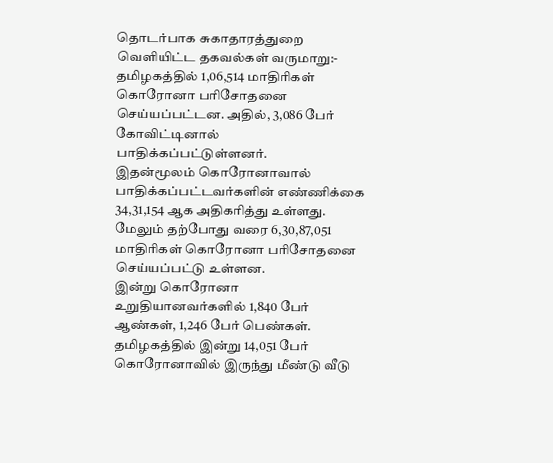தொடர்பாக சுகாதாரத்துறை வெளியிட்ட தகவல்கள் வருமாறு:-
தமிழகத்தில் 1,06,514 மாதிரிகள் கொரோனா பரிசோதனை செய்யப்பட்டன. அதில், 3,086 பேர் கோவிட்டினால் பாதிக்கப்பட்டுள்ளனர்.
இதன்மூலம் கொரோனாவால் பாதிக்கப்பட்டவர்களின் எண்ணிக்கை 34,31,154 ஆக அதிகரித்து உள்ளது. மேலும் தற்போது வரை 6,30,87,051 மாதிரிகள் கொரோனா பரிசோதனை செய்யப்பட்டு உள்ளன.
இன்று கொரோனா உறுதியானவர்களில் 1,840 பேர் ஆண்கள், 1,246 பேர் பெண்கள். தமிழகத்தில் இன்று 14,051 பேர் கொரோனாவில் இருந்து மீண்டு வீடு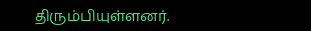திரும்பியுள்ளனர்.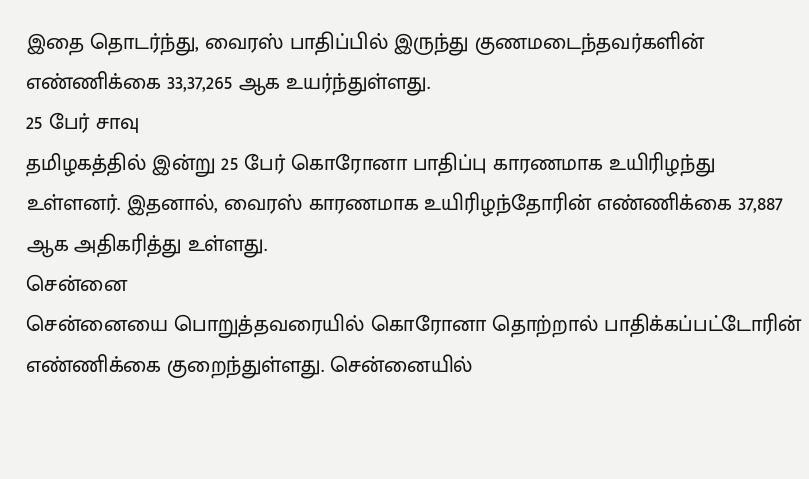இதை தொடர்ந்து, வைரஸ் பாதிப்பில் இருந்து குணமடைந்தவர்களின் எண்ணிக்கை 33,37,265 ஆக உயர்ந்துள்ளது.
25 பேர் சாவு
தமிழகத்தில் இன்று 25 பேர் கொரோனா பாதிப்பு காரணமாக உயிரிழந்து உள்ளனர். இதனால், வைரஸ் காரணமாக உயிரிழந்தோரின் எண்ணிக்கை 37,887 ஆக அதிகரித்து உள்ளது.
சென்னை
சென்னையை பொறுத்தவரையில் கொரோனா தொற்றால் பாதிக்கப்பட்டோரின் எண்ணிக்கை குறைந்துள்ளது. சென்னையில்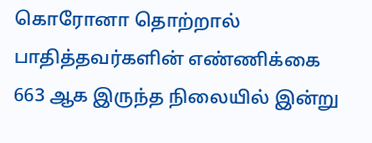கொரோனா தொற்றால் பாதித்தவர்களின் எண்ணிக்கை 663 ஆக இருந்த நிலையில் இன்று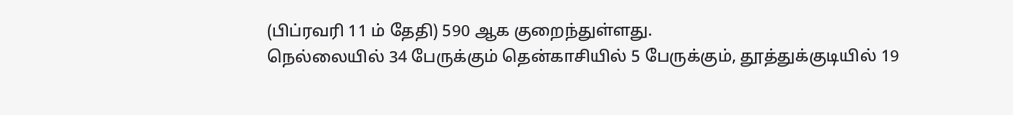(பிப்ரவரி 11 ம் தேதி) 590 ஆக குறைந்துள்ளது.
நெல்லையில் 34 பேருக்கும் தென்காசியில் 5 பேருக்கும், தூத்துக்குடியில் 19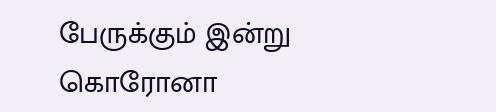பேருக்கும் இன்று கொரோனா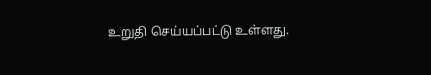உறுதி செய்யப்பட்டு உள்ளது.